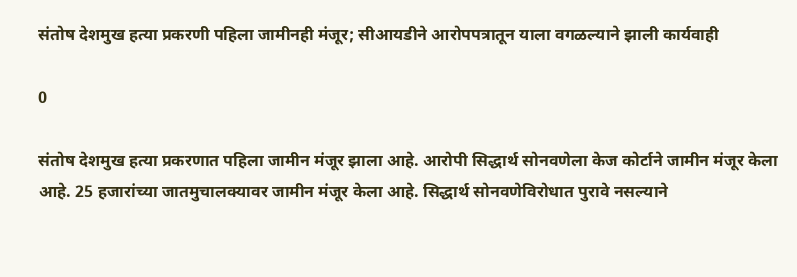संतोष देशमुख हत्या प्रकरणी पहिला जामीनही मंजूर; सीआयडीने आरोपपत्रातून याला वगळल्याने झाली कार्यवाही

0

संतोष देशमुख हत्या प्रकरणात पहिला जामीन मंजूर झाला आहे. आरोपी सिद्धार्थ सोनवणेला केज कोर्टाने जामीन मंजूर केला आहे. 25 हजारांच्या जातमुचालक्यावर जामीन मंजूर केला आहे. सिद्धार्थ सोनवणेविरोधात पुरावे नसल्याने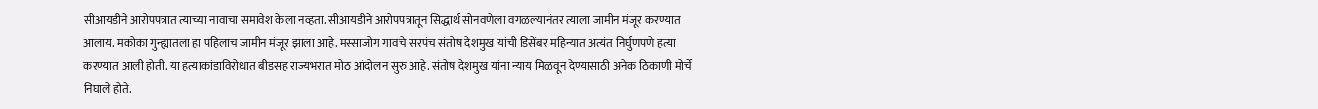सीआयडीने आरोपपत्रात त्याच्या नावाचा समावेश केला नव्हता. सीआयडीने आरोपपत्रातून सिद्धार्थ सोनवणेला वगळल्यानंतर त्याला जामीन मंजूर करण्यात आलाय. मकोका गुन्ह्यातला हा पहिलाच जामीन मंजूर झाला आहे. मस्साजोग गावचे सरपंच संतोष देशमुख यांची डिसेंबर महिन्यात अत्यंत निर्घुणपणे हत्या करण्यात आली होती. या हत्याकांडाविरोधात बीडसह राज्यभरात मोठ आंदोलन सुरु आहे. संतोष देशमुख यांना न्याय मिळवून देण्यासाठी अनेक ठिकाणी मोर्चे निघाले होते.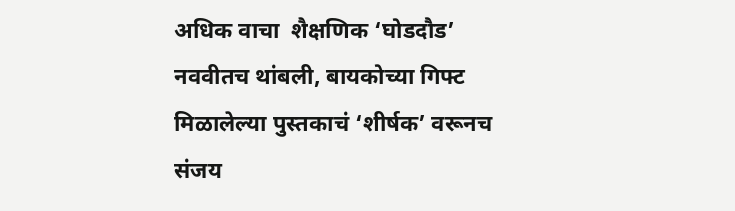अधिक वाचा  शैक्षणिक ‘घोडदौड’ नववीतच थांबली, बायकोच्या गिफ्ट मिळालेल्या पुस्तकाचं ‘शीर्षक’ वरूनच संजय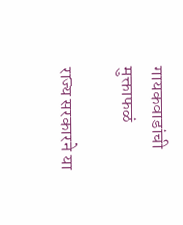गायकवाडांची मुक्ताफळं

राज्य सरकारने या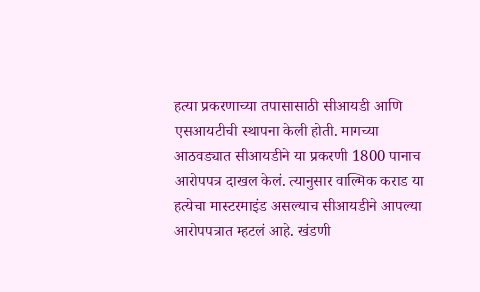हत्या प्रकरणाच्या तपासासाठी सीआयडी आणि एसआयटीची स्थापना केली होती. मागच्या आठवड्यात सीआयडीने या प्रकरणी 1800 पानाच आरोपपत्र दाखल केलं. त्यानुसार वाल्मिक कराड या हत्येचा मास्टरमाइंड असल्याच सीआयडीने आपल्या आरोपपत्रात म्हटलं आहे. खंडणी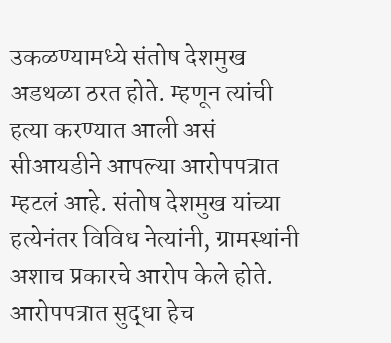उकळण्यामध्ये संतोष देशमुख अडथळा ठरत होते. म्हणून त्यांची हत्या करण्यात आली असं सीआयडीने आपल्या आरोपपत्रात म्हटलं आहे. संतोष देशमुख यांच्या हत्येनंतर विविध नेत्यांनी, ग्रामस्थांनी अशाच प्रकारचे आरोप केले होते. आरोपपत्रात सुद्धा हेच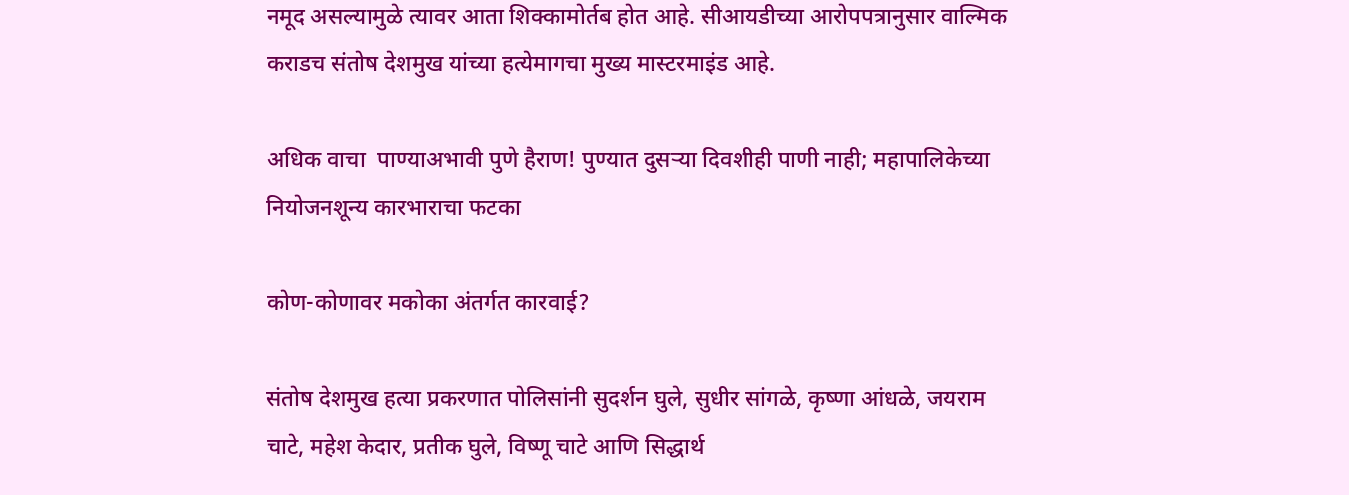नमूद असल्यामुळे त्यावर आता शिक्कामोर्तब होत आहे. सीआयडीच्या आरोपपत्रानुसार वाल्मिक कराडच संतोष देशमुख यांच्या हत्येमागचा मुख्य मास्टरमाइंड आहे.

अधिक वाचा  पाण्याअभावी पुणे हैराण! पुण्यात दुसऱ्या दिवशीही पाणी नाही; महापालिकेच्या नियोजनशून्य कारभाराचा फटका

कोण-कोणावर मकोका अंतर्गत कारवाई?

संतोष देशमुख हत्या प्रकरणात पोलिसांनी सुदर्शन घुले, सुधीर सांगळे, कृष्णा आंधळे, जयराम चाटे, महेश केदार, प्रतीक घुले, विष्णू चाटे आणि सिद्धार्थ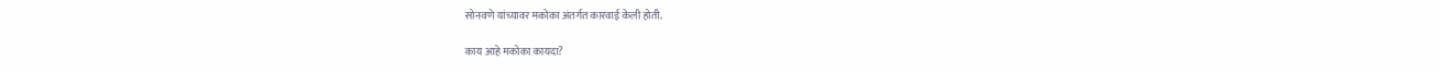सोनवणे यांच्यावर मकोका अंतर्गत कारवाई केली होती.

काय आहे मकोका कायदा?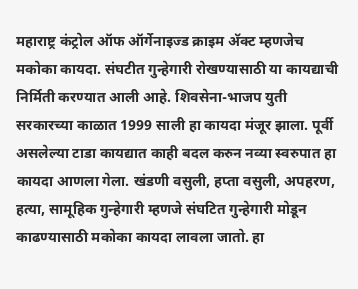महाराष्ट्र कंट्रोल ऑफ ऑर्गेनाइज्ड क्राइम अ‍ॅक्ट म्हणजेच मकोका कायदा. संघटीत गुन्हेगारी रोखण्यासाठी या कायद्याची निर्मिती करण्यात आली आहे. शिवसेना-भाजप युती सरकारच्या काळात 1999 साली हा कायदा मंजूर झाला. पूर्वी असलेल्या टाडा कायद्यात काही बदल करुन नव्या स्वरुपात हा कायदा आणला गेला. खंडणी वसुली, हप्ता वसुली, अपहरण, हत्या, सामूहिक गुन्हेगारी म्हणजे संघटित गुन्हेगारी मोडून काढण्यासाठी मकोका कायदा लावला जातो. हा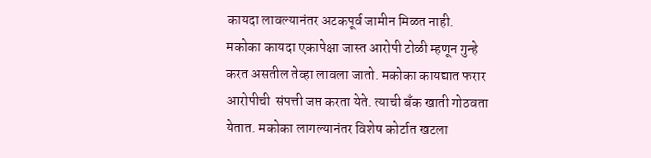कायदा लावल्यानंतर अटकपूर्व जामीन मिळत नाही. मकोका कायदा एकापेक्षा जास्त आरोपी टोळी म्हणून गुन्हे करत असतील तेव्हा लावला जातो. मकोका कायद्यात फरार आरोपीची  संपत्ती जप्त करता येते. त्याची बँक खाती गोठवता येतात. मकोका लागल्यानंतर विशेष कोर्टात खटला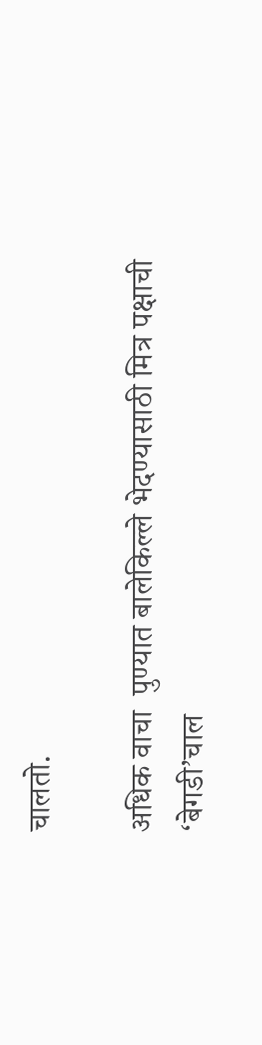चालतो.

अधिक वाचा  पुण्यात बालेकिल्ले भेदण्यासाठी मित्र पक्षाची ‘बेगडी’चाल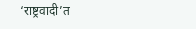‘राष्ट्रवादी’त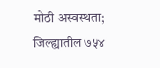मोठी अस्वस्थता; जिल्ह्यातील ७५४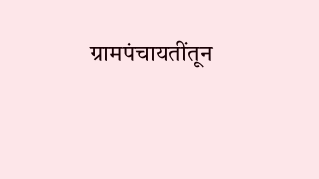ग्रामपंचायतींतून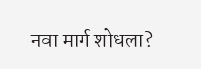नवा मार्ग शोधला?